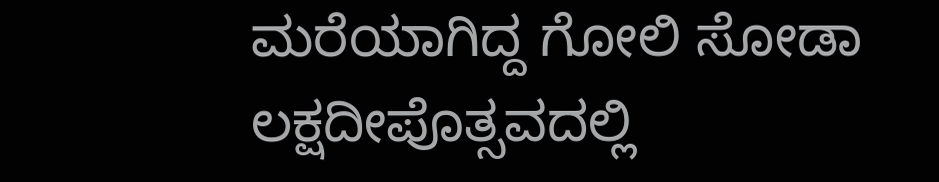ಮರೆಯಾಗಿದ್ದ ಗೋಲಿ ಸೋಡಾ ಲಕ್ಷದೀಪೊತ್ಸವದಲ್ಲಿ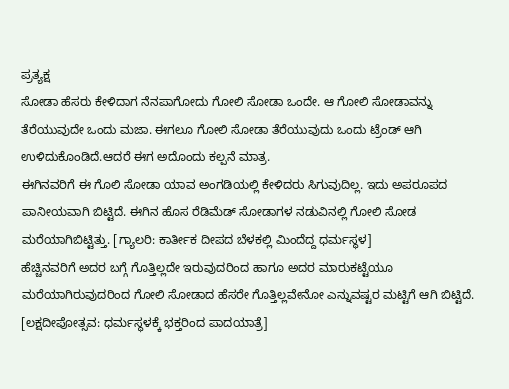ಪ್ರತ್ಯಕ್ಷ
ಸೋಡಾ ಹೆಸರು ಕೇಳಿದಾಗ ನೆನಪಾಗೋದು ಗೋಲಿ ಸೋಡಾ ಒಂದೇ. ಆ ಗೋಲಿ ಸೋಡಾವನ್ನು ತೆರೆಯುವುದೇ ಒಂದು ಮಜಾ. ಈಗಲೂ ಗೋಲಿ ಸೋಡಾ ತೆರೆಯುವುದು ಒಂದು ಟ್ರೆಂಡ್ ಆಗಿ ಉಳಿದುಕೊಂಡಿದೆ.ಆದರೆ ಈಗ ಅದೊಂದು ಕಲ್ಪನೆ ಮಾತ್ರ.
ಈಗಿನವರಿಗೆ ಈ ಗೊಲಿ ಸೋಡಾ ಯಾವ ಅಂಗಡಿಯಲ್ಲಿ ಕೇಳಿದರು ಸಿಗುವುದಿಲ್ಲ. ಇದು ಅಪರೂಪದ ಪಾನೀಯವಾಗಿ ಬಿಟ್ಟಿದೆ. ಈಗಿನ ಹೊಸ ರೆಡಿಮೆಡ್ ಸೋಡಾಗಳ ನಡುವಿನಲ್ಲಿ ಗೋಲಿ ಸೋಡ ಮರೆಯಾಗಿಬಿಟ್ಟಿತ್ತು. [ಗ್ಯಾಲರಿ: ಕಾರ್ತೀಕ ದೀಪದ ಬೆಳಕಲ್ಲಿ ಮಿಂದೆದ್ದ ಧರ್ಮಸ್ಥಳ]
ಹೆಚ್ಚಿನವರಿಗೆ ಅದರ ಬಗ್ಗೆ ಗೊತ್ತಿಲ್ಲದೇ ಇರುವುದರಿಂದ ಹಾಗೂ ಅದರ ಮಾರುಕಟ್ಟೆಯೂ ಮರೆಯಾಗಿರುವುದರಿಂದ ಗೋಲಿ ಸೋಡಾದ ಹೆಸರೇ ಗೊತ್ತಿಲ್ಲವೇನೋ ಎನ್ನುವಷ್ಟರ ಮಟ್ಟಿಗೆ ಆಗಿ ಬಿಟ್ಟಿದೆ. [ಲಕ್ಷದೀಪೋತ್ಸವ: ಧರ್ಮಸ್ಥಳಕ್ಕೆ ಭಕ್ತರಿಂದ ಪಾದಯಾತ್ರೆ]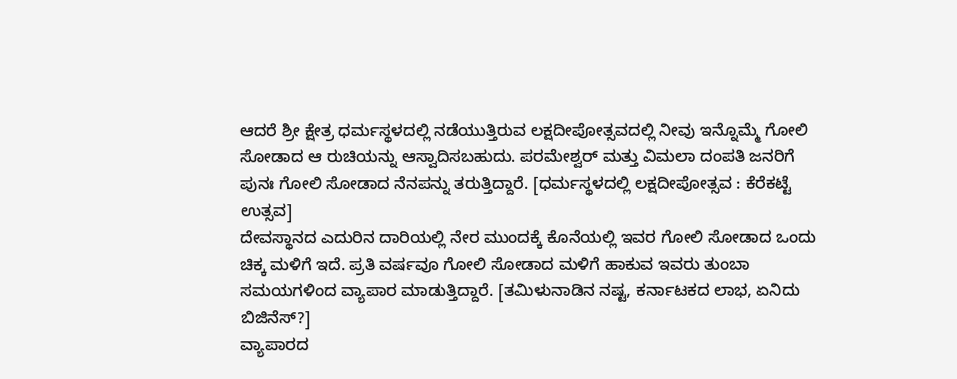ಆದರೆ ಶ್ರೀ ಕ್ಷೇತ್ರ ಧರ್ಮಸ್ಥಳದಲ್ಲಿ ನಡೆಯುತ್ತಿರುವ ಲಕ್ಷದೀಪೋತ್ಸವದಲ್ಲಿ ನೀವು ಇನ್ನೊಮ್ಮೆ ಗೋಲಿ ಸೋಡಾದ ಆ ರುಚಿಯನ್ನು ಆಸ್ವಾದಿಸಬಹುದು. ಪರಮೇಶ್ವರ್ ಮತ್ತು ವಿಮಲಾ ದಂಪತಿ ಜನರಿಗೆ ಪುನಃ ಗೋಲಿ ಸೋಡಾದ ನೆನಪನ್ನು ತರುತ್ತಿದ್ದಾರೆ. [ಧರ್ಮಸ್ಥಳದಲ್ಲಿ ಲಕ್ಷದೀಪೋತ್ಸವ : ಕೆರೆಕಟ್ಟೆ ಉತ್ಸವ]
ದೇವಸ್ಥಾನದ ಎದುರಿನ ದಾರಿಯಲ್ಲಿ ನೇರ ಮುಂದಕ್ಕೆ ಕೊನೆಯಲ್ಲಿ ಇವರ ಗೋಲಿ ಸೋಡಾದ ಒಂದು ಚಿಕ್ಕ ಮಳಿಗೆ ಇದೆ. ಪ್ರತಿ ವರ್ಷವೂ ಗೋಲಿ ಸೋಡಾದ ಮಳಿಗೆ ಹಾಕುವ ಇವರು ತುಂಬಾ ಸಮಯಗಳಿಂದ ವ್ಯಾಪಾರ ಮಾಡುತ್ತಿದ್ದಾರೆ. [ತಮಿಳುನಾಡಿನ ನಷ್ಟ, ಕರ್ನಾಟಕದ ಲಾಭ, ಏನಿದು ಬಿಜಿನೆಸ್?]
ವ್ಯಾಪಾರದ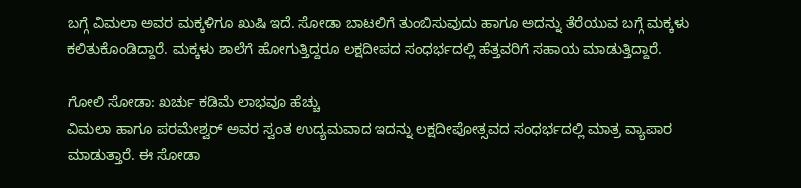ಬಗ್ಗೆ ವಿಮಲಾ ಅವರ ಮಕ್ಕಳಿಗೂ ಖುಷಿ ಇದೆ. ಸೋಡಾ ಬಾಟಲಿಗೆ ತುಂಬಿಸುವುದು ಹಾಗೂ ಅದನ್ನು ತೆರೆಯುವ ಬಗ್ಗೆ ಮಕ್ಕಳು ಕಲಿತುಕೊಂಡಿದ್ದಾರೆ. ಮಕ್ಕಳು ಶಾಲೆಗೆ ಹೋಗುತ್ತಿದ್ದರೂ ಲಕ್ಷದೀಪದ ಸಂಧರ್ಭದಲ್ಲಿ ಹೆತ್ತವರಿಗೆ ಸಹಾಯ ಮಾಡುತ್ತಿದ್ದಾರೆ.

ಗೋಲಿ ಸೋಡಾ: ಖರ್ಚು ಕಡಿಮೆ ಲಾಭವೂ ಹೆಚ್ಚು
ವಿಮಲಾ ಹಾಗೂ ಪರಮೇಶ್ವರ್ ಅವರ ಸ್ವಂತ ಉದ್ಯಮವಾದ ಇದನ್ನು ಲಕ್ಷದೀಪೋತ್ಸವದ ಸಂಧರ್ಭದಲ್ಲಿ ಮಾತ್ರ ವ್ಯಾಪಾರ ಮಾಡುತ್ತಾರೆ. ಈ ಸೋಡಾ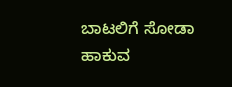ಬಾಟಲಿಗೆ ಸೋಡಾ ಹಾಕುವ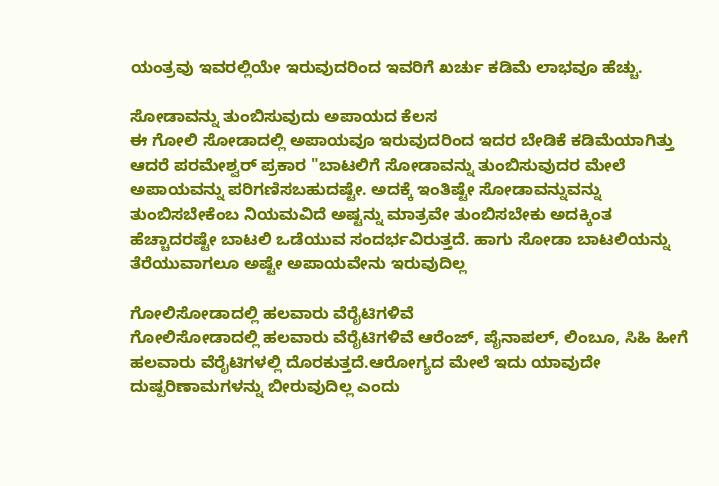ಯಂತ್ರವು ಇವರಲ್ಲಿಯೇ ಇರುವುದರಿಂದ ಇವರಿಗೆ ಖರ್ಚು ಕಡಿಮೆ ಲಾಭವೂ ಹೆಚ್ಚು.

ಸೋಡಾವನ್ನು ತುಂಬಿಸುವುದು ಅಪಾಯದ ಕೆಲಸ
ಈ ಗೋಲಿ ಸೋಡಾದಲ್ಲಿ ಅಪಾಯವೂ ಇರುವುದರಿಂದ ಇದರ ಬೇಡಿಕೆ ಕಡಿಮೆಯಾಗಿತ್ತು ಆದರೆ ಪರಮೇಶ್ವರ್ ಪ್ರಕಾರ "ಬಾಟಲಿಗೆ ಸೋಡಾವನ್ನು ತುಂಬಿಸುವುದರ ಮೇಲೆ ಅಪಾಯವನ್ನು ಪರಿಗಣಿಸಬಹುದಷ್ಟೇ. ಅದಕ್ಕೆ ಇಂತಿಷ್ಟೇ ಸೋಡಾವನ್ನುವನ್ನು ತುಂಬಿಸಬೇಕೆಂಬ ನಿಯಮವಿದೆ ಅಷ್ಟನ್ನು ಮಾತ್ರವೇ ತುಂಬಿಸಬೇಕು ಅದಕ್ಕಿಂತ ಹೆಚ್ಚಾದರಷ್ಟೇ ಬಾಟಲಿ ಒಡೆಯುವ ಸಂದರ್ಭವಿರುತ್ತದೆ. ಹಾಗು ಸೋಡಾ ಬಾಟಲಿಯನ್ನು ತೆರೆಯುವಾಗಲೂ ಅಷ್ಟೇ ಅಪಾಯವೇನು ಇರುವುದಿಲ್ಲ

ಗೋಲಿಸೋಡಾದಲ್ಲಿ ಹಲವಾರು ವೆರೈಟಿಗಳಿವೆ
ಗೋಲಿಸೋಡಾದಲ್ಲಿ ಹಲವಾರು ವೆರೈಟಿಗಳಿವೆ ಆರೆಂಜ್, ಪೈನಾಪಲ್, ಲಿಂಬೂ, ಸಿಹಿ ಹೀಗೆ ಹಲವಾರು ವೆರೈಟಿಗಳಲ್ಲಿ ದೊರಕುತ್ತದೆ.ಆರೋಗ್ಯದ ಮೇಲೆ ಇದು ಯಾವುದೇ ದುಷ್ಪರಿಣಾಮಗಳನ್ನು ಬೀರುವುದಿಲ್ಲ ಎಂದು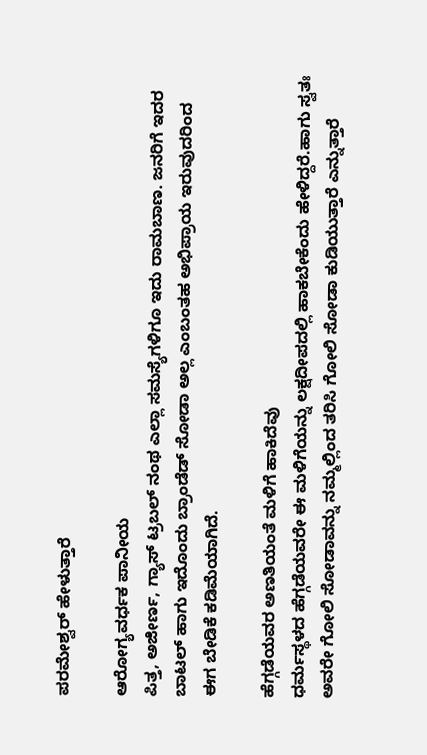ಪರಮೇಶ್ವರ್ ಹೇಳುತ್ತಾರೆ

ಆರೋಗ್ಯವರ್ಧಕ ಪಾನೀಯ
ಪಿತ್ತ, ಅಜೀರ್ಣ, ಗ್ಯಾಸ್ ಟ್ರಬಲ್ ನಂಥ ಎಲ್ಲಾ ಸಮಸ್ಯೆಗಳಿಗೂ ಇದು ರಾಮಬಾಣ. ಜನರಿಗೆ ಇದರ ಬಾಟಲ್ ಹಾಗು ಇದೊಂದು ಬ್ರಾಂಡೆಡ್ ಸೋಡಾ ಅಲ್ಲ ಎಂಬಂತಹ ಅಭಿಪ್ರಾಯ ಇರುವುದರಿಂದ ಈಗ ಬೇಡಿಕೆ ಕಡಿಮೆಯಾಗಿದೆ.

ಹೆಗ್ಗಡೆಯವರ ಅಣತಿಯಂತೆ ಮಳಿಗೆ ಹಾಕಿದೆವು
ಧರ್ಮಸ್ಥಳದ ಹೆಗ್ಗಡೆಯವರೇ ಈ ಮಳಿಗೆಯನ್ನು ಲಕ್ಷದೀಪದಲ್ಲಿ ಹಾಕಬೇಕೆಂದು ಹೇಳಿದ್ದರೆ.ಹಾಗು ಸ್ವತಃ ಅವರೇ ಗೋಲಿ ಸೋಡಾವನ್ನು ನಮ್ಮಲ್ಲಿಂದ ತರಿಸಿ ಗೋಲಿ ಸೋಡಾ ಕುಡಿಯುತ್ತಾರೆ ಎನ್ನುತ್ತಾರೆ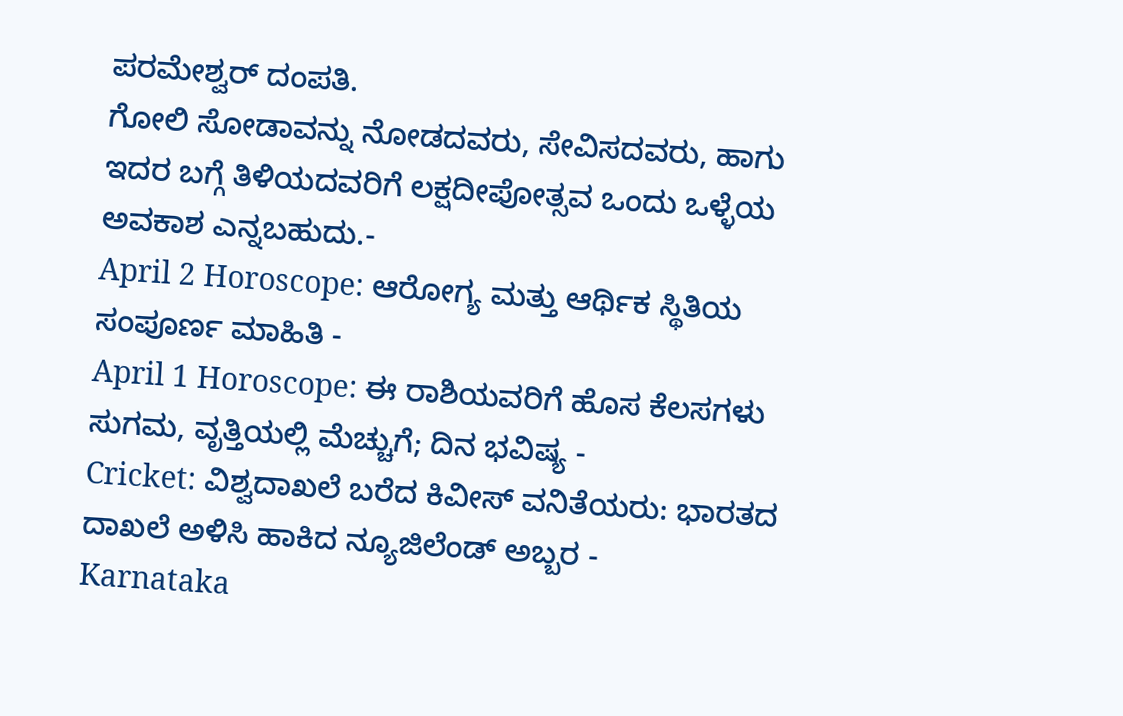ಪರಮೇಶ್ವರ್ ದಂಪತಿ.
ಗೋಲಿ ಸೋಡಾವನ್ನು ನೋಡದವರು, ಸೇವಿಸದವರು, ಹಾಗು ಇದರ ಬಗ್ಗೆ ತಿಳಿಯದವರಿಗೆ ಲಕ್ಷದೀಪೋತ್ಸವ ಒಂದು ಒಳ್ಳೆಯ ಅವಕಾಶ ಎನ್ನಬಹುದು.-
April 2 Horoscope: ಆರೋಗ್ಯ ಮತ್ತು ಆರ್ಥಿಕ ಸ್ಥಿತಿಯ ಸಂಪೂರ್ಣ ಮಾಹಿತಿ -
April 1 Horoscope: ಈ ರಾಶಿಯವರಿಗೆ ಹೊಸ ಕೆಲಸಗಳು ಸುಗಮ, ವೃತ್ತಿಯಲ್ಲಿ ಮೆಚ್ಚುಗೆ; ದಿನ ಭವಿಷ್ಯ -
Cricket: ವಿಶ್ವದಾಖಲೆ ಬರೆದ ಕಿವೀಸ್ ವನಿತೆಯರು: ಭಾರತದ ದಾಖಲೆ ಅಳಿಸಿ ಹಾಕಿದ ನ್ಯೂಜಿಲೆಂಡ್ ಅಬ್ಬರ -
Karnataka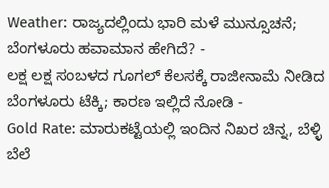Weather: ರಾಜ್ಯದಲ್ಲಿಂದು ಭಾರಿ ಮಳೆ ಮುನ್ಸೂಚನೆ; ಬೆಂಗಳೂರು ಹವಾಮಾನ ಹೇಗಿದೆ? -
ಲಕ್ಷ ಲಕ್ಷ ಸಂಬಳದ ಗೂಗಲ್ ಕೆಲಸಕ್ಕೆ ರಾಜೀನಾಮೆ ನೀಡಿದ ಬೆಂಗಳೂರು ಟೆಕ್ಕಿ; ಕಾರಣ ಇಲ್ಲಿದೆ ನೋಡಿ -
Gold Rate: ಮಾರುಕಟ್ಟೆಯಲ್ಲಿ ಇಂದಿನ ನಿಖರ ಚಿನ್ನ, ಬೆಳ್ಳಿ ಬೆಲೆ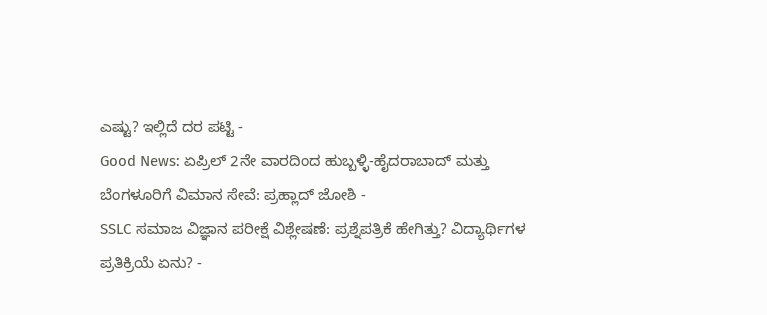ಎಷ್ಟು? ಇಲ್ಲಿದೆ ದರ ಪಟ್ಟಿ -
Good News: ಏಪ್ರಿಲ್ 2ನೇ ವಾರದಿಂದ ಹುಬ್ಬಳ್ಳಿ-ಹೈದರಾಬಾದ್ ಮತ್ತು ಬೆಂಗಳೂರಿಗೆ ವಿಮಾನ ಸೇವೆ: ಪ್ರಹ್ಲಾದ್ ಜೋಶಿ -
SSLC ಸಮಾಜ ವಿಜ್ಞಾನ ಪರೀಕ್ಷೆ ವಿಶ್ಲೇಷಣೆ: ಪ್ರಶ್ನೆಪತ್ರಿಕೆ ಹೇಗಿತ್ತು? ವಿದ್ಯಾರ್ಥಿಗಳ ಪ್ರತಿಕ್ರಿಯೆ ಏನು? -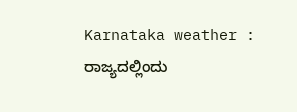Karnataka weather : ರಾಜ್ಯದಲ್ಲಿಂದು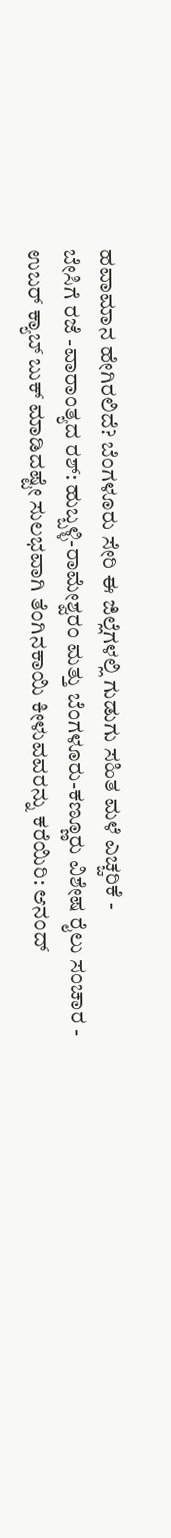ಹವಾಮಾನ ಹೇಗಿರಲಿದೆ? ಬೆಂಗಳೂರು ಸೇರಿ ಈ ಜಿಲ್ಲೆಗಳಲ್ಲಿ ಗುಡುಗು ಸಹಿತ ಮಳೆ ಎಚ್ಚರಿಕೆ -
ಬೇಸಿಗೆ ರಜೆ -ವಾರಾಂತ್ಯದ ರಶ್: ಹುಬ್ಬಳ್ಳಿ-ರಾಮೇಶ್ವರಂ ಮತ್ತು ಬೆಂಗಳೂರು-ಕಣ್ಣೂರು ವಿಶೇಷ ರೈಲು ಸಂಚಾರ -
ಉಬರ್ ಕ್ಯಾಬ್ ಬುಕ್ ಮಾಡಿದಷ್ಟೇ ಸುಲಭವಾಗಿ ತೆಂಗಿನಕಾಯಿ ಕೀಳುವವರನ್ನು ಕರೆಯಿರಿ: ಆನಂದ್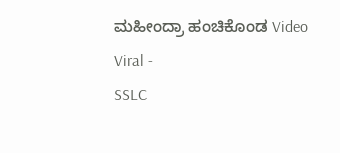ಮಹೀಂದ್ರಾ ಹಂಚಿಕೊಂಡ Video Viral -
SSLC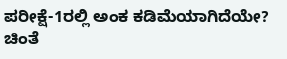ಪರೀಕ್ಷೆ-1ರಲ್ಲಿ ಅಂಕ ಕಡಿಮೆಯಾಗಿದೆಯೇ? ಚಿಂತೆ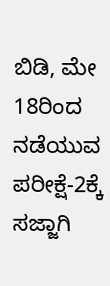ಬಿಡಿ, ಮೇ 18ರಿಂದ ನಡೆಯುವ ಪರೀಕ್ಷೆ-2ಕ್ಕೆ ಸಜ್ಜಾಗಿ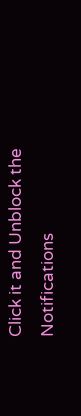Click it and Unblock the Notifications